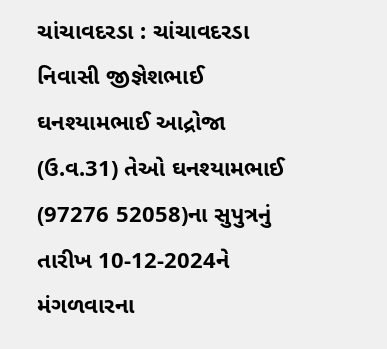ચાંચાવદરડા : ચાંચાવદરડા નિવાસી જીજ્ઞેશભાઈ ઘનશ્યામભાઈ આદ્રોજા (ઉ.વ.31) તેઓ ઘનશ્યામભાઈ (97276 52058)ના સુપુત્રનું તારીખ 10-12-2024ને મંગળવારના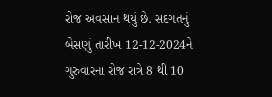રોજ અવસાન થયું છે. સદગતનું બેસણું તારીખ 12-12-2024ને ગુરુવારના રોજ રાત્રે 8 થી 10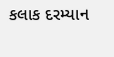કલાક દરમ્યાન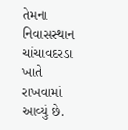તેમના નિવાસસ્થાન ચાંચાવદરડા ખાતે રાખવામાં આવ્યું છે.